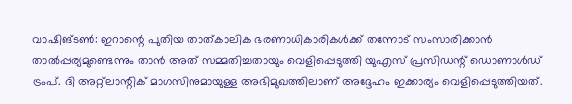വാഷിങ്ടൺ: ഇറാന്റെ പുതിയ താത്കാലിക ഭരണാധികാരികൾക്ക് തന്നോട് സംസാരിക്കാൻ താൽപ്പര്യമുണ്ടെന്നും താൻ അത് സമ്മതിച്ചതായും വെളിപ്പെടുത്തി യുഎസ് പ്രസിഡന്റ് ഡൊണാൾഡ് ട്രംപ്. ദി അറ്റ്ലാന്റിക് മാഗസിനുമായുള്ള അഭിമുഖത്തിലാണ് അദ്ദേഹം ഇക്കാര്യം വെളിപ്പെടുത്തിയത്.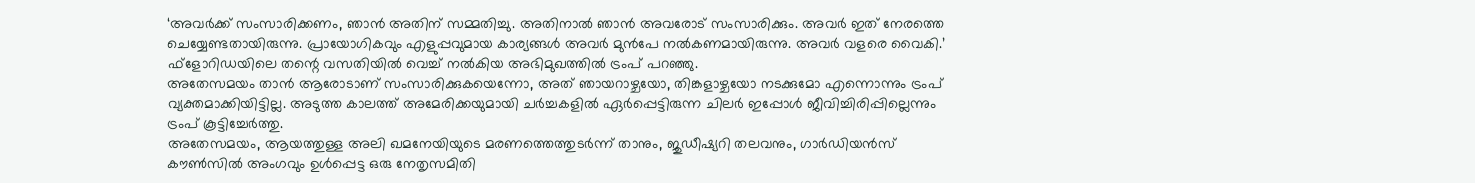‘അവർക്ക് സംസാരിക്കണം, ഞാൻ അതിന് സമ്മതിച്ചു. അതിനാൽ ഞാൻ അവരോട് സംസാരിക്കും. അവർ ഇത് നേരത്തെ ചെയ്യേണ്ടതായിരുന്നു. പ്രായോഗികവും എളുപ്പവുമായ കാര്യങ്ങൾ അവർ മുൻപേ നൽകണമായിരുന്നു. അവർ വളരെ വൈകി.’ ഫ്ളോറിഡയിലെ തന്റെ വസതിയിൽ വെച്ച് നൽകിയ അഭിമുഖത്തിൽ ട്രംപ് പറഞ്ഞു.
അതേസമയം താൻ ആരോടാണ് സംസാരിക്കുകയെന്നോ, അത് ഞായറാഴ്ചയോ, തിങ്കളാഴ്ചയോ നടക്കുമോ എന്നൊന്നും ട്രംപ് വ്യക്തമാക്കിയിട്ടില്ല. അടുത്ത കാലത്ത് അമേരിക്കയുമായി ചർച്ചകളിൽ ഏർപ്പെട്ടിരുന്ന ചിലർ ഇപ്പോൾ ജീവിച്ചിരിപ്പില്ലെന്നും ട്രംപ് കൂട്ടിച്ചേർത്തു.
അതേസമയം, ആയത്തുള്ള അലി ഖമനേയിയുടെ മരണത്തെത്തുടർന്ന് താനും, ജുഡീഷ്യറി തലവനും, ഗാർഡിയൻസ് കൗൺസിൽ അംഗവും ഉൾപ്പെട്ട ഒരു നേതൃസമിതി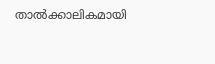താൽക്കാലികമായി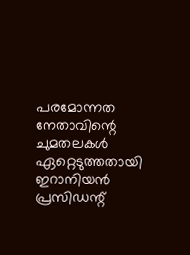പരമോന്നത നേതാവിന്റെ ചുമതലകൾ ഏറ്റെടുത്തതായി ഇറാനിയൻ പ്രസിഡന്റ്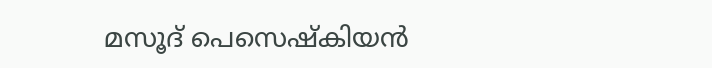മസൂദ് പെസെഷ്കിയൻ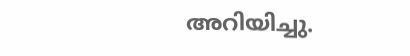അറിയിച്ചു.